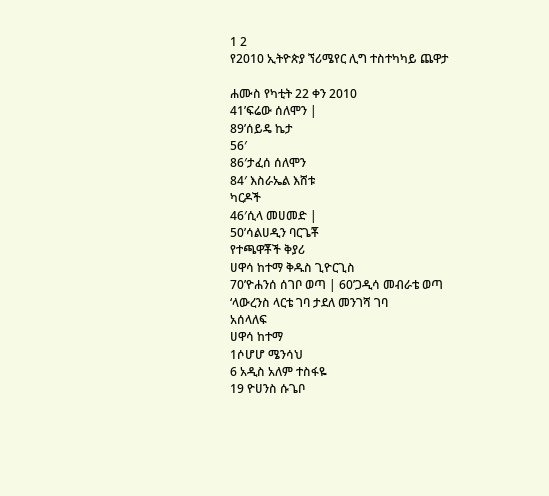1 2
የ2010 ኢትዮጵያ ኘሪሜየር ሊግ ተስተካካይ ጨዋታ

ሐሙስ የካቲት 22 ቀን 2010
41’ፍሬው ሰለሞን |
89’ሰይዴ ኬታ
56′
86′ታፈሰ ሰለሞን
84′ እስራኤል እሸቱ
ካርዶች
46′ሲላ መሀመድ |
50’ሳልሀዲን ባርጌቾ
የተጫዋቾች ቅያሪ
ሀዋሳ ከተማ ቅዱስ ጊዮርጊስ
70’ዮሐንሰ ሰገቦ ወጣ | 60’ጋዲሳ መብራቴ ወጣ
‘ላውረንስ ላርቴ ገባ ታደለ መንገሻ ገባ
አሰላለፍ
ሀዋሳ ከተማ
1ሶሆሆ ሜንሳህ
6 አዲስ አለም ተስፋዬ
19 ዮሀንስ ሱጌቦ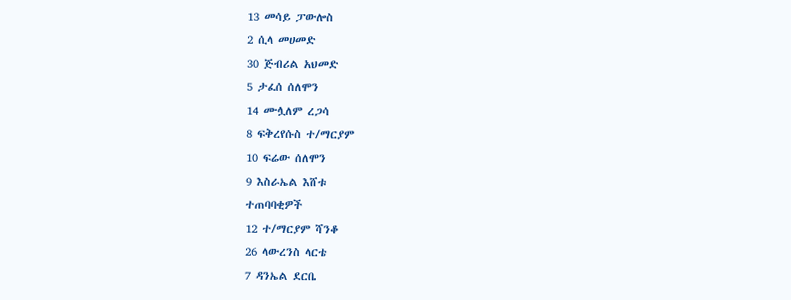13 መሳይ ፓውሎስ
2 ሲላ መሀመድ
30 ጅብሪል አህመድ
5 ታፈሰ ሰለሞን
14 ሙሏለም ረጋሳ
8 ፍቅረየሱስ ተ/ማርያም
10 ፍሬው ሰለሞን
9 እስራኤል እሸቱ
ተጠባባቂዎች
12 ተ/ማርያም ሻንቆ
26 ላውረንስ ላርቴ
7 ዳንኤል ደርቤ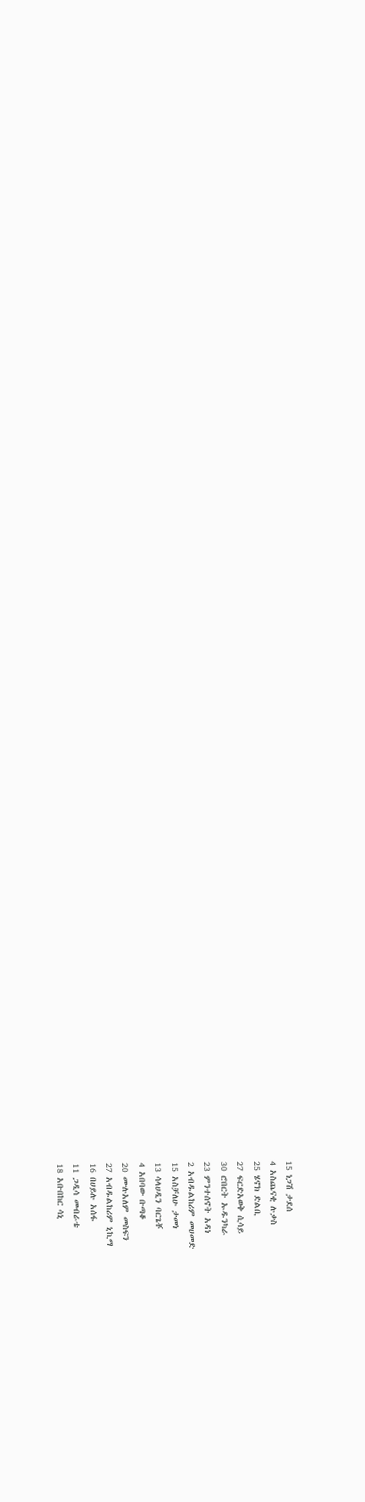15 ነጋሽ ታደሰ
4 አስጨናቂ ሉቃስ
25 ሄኖክ ድልቢ
27 ፍርድአወቅ ሲሳይ
30 ሮበርት ኡዱንካራ
23 ምንተሰኖት አዳነ
2 አብዱልከሪም መሀመድ
15 አስቻለሁ ታመነ
13 ሳላሀዲን ባርጌቾ
4 አበባው ቡጣቆ
20 ሙሉአለም መስፍን
27 አብዱልከሪም ኒኪማ
16 በሀይሉ አሰፋ
11 ጋዲሳ መብራቴ
18 አቡበከር ሳኒ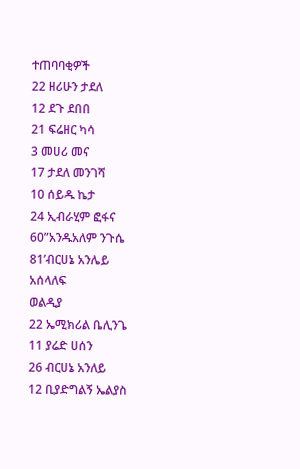ተጠባባቂዎች
22 ዘሪሁን ታደለ
12 ደጉ ደበበ
21 ፍሬዘር ካሳ
3 መሀሪ መና
17 ታደለ መንገሻ
10 ሰይዱ ኬታ
24 ኢብራሂም ፎፋና
60”አንዱአለም ንጉሴ
81’ብርሀኔ አንሌይ
አሰላለፍ
ወልዲያ
22 ኤሚክሪል ቤሊንጌ
11 ያሬድ ሀሰን
26 ብርሀኔ አንለይ
12 ቢያድግልኝ ኤልያስ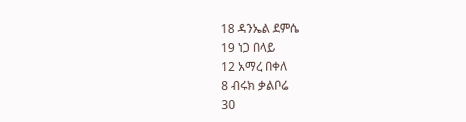18 ዳንኤል ደምሴ
19 ነጋ በላይ
12 አማረ በቀለ
8 ብሩክ ቃልቦሬ
30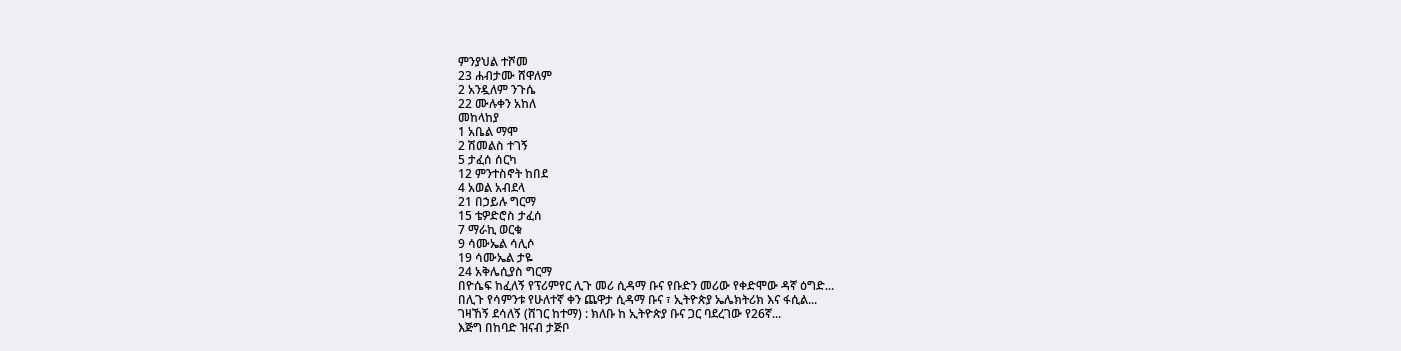ምንያህል ተሾመ
23 ሐብታሙ ሸዋለም
2 አንዷለም ንጉሴ
22 ሙሉቀን አከለ
መከላከያ
1 አቤል ማሞ
2 ሽመልስ ተገኝ
5 ታፈሰ ሰርካ
12 ምንተስኖት ከበደ
4 አወል አብደላ
21 በኃይሉ ግርማ
15 ቴዎድሮስ ታፈሰ
7 ማራኪ ወርቁ
9 ሳሙኤል ሳሊሶ
19 ሳሙኤል ታዬ
24 አቅሌሲያስ ግርማ
በዮሴፍ ከፈለኝ የፕሪምየር ሊጉ መሪ ሲዳማ ቡና የቡድን መሪው የቀድሞው ዳኛ ዕግድ...
በሊጉ የሳምንቱ የሁለተኛ ቀን ጨዋታ ሲዳማ ቡና ፣ ኢትዮጵያ ኤሌክትሪክ እና ፋሲል...
ገዛኸኝ ደሳለኝ (ሸገር ከተማ) : ክለቡ ከ ኢትዮጵያ ቡና ጋር ባደረገው የ26ኛ...
እጅግ በከባድ ዝናብ ታጅቦ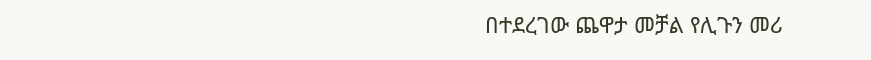በተደረገው ጨዋታ መቻል የሊጉን መሪ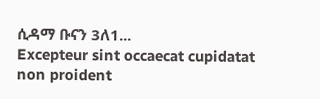ሲዳማ ቡናን 3ለ1...
Excepteur sint occaecat cupidatat non proident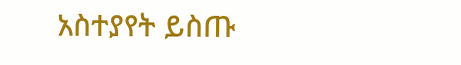አስተያየት ይስጡ